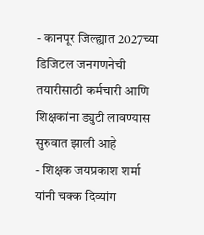- कानपूर जिल्ह्यात 2027च्या डिजिटल जनगणनेची तयारीसाठी कर्मचारी आणि शिक्षकांना ड्युटी लावण्यास सुरुवात झाली आहे
- शिक्षक जयप्रकाश शर्मा यांनी चक्क दिव्यांग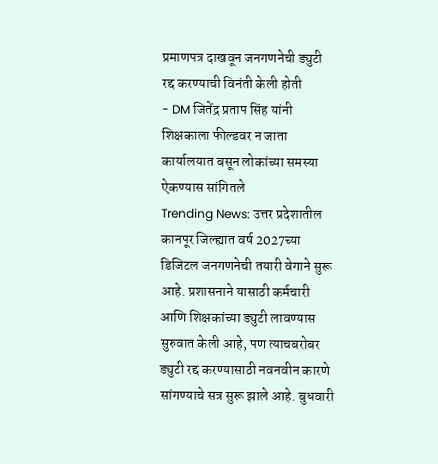प्रमाणपत्र दाखवून जनगणनेची ड्युटी रद्द करण्याची विनंती केली होती
- DM जितेंद्र प्रताप सिंह यांनी शिक्षकाला फील्डवर न जाता कार्यालयात बसून लोकांच्या समस्या ऐकण्यास सांगितले
Trending News: उत्तर प्रदेशातील कानपूर जिल्ह्यात वर्ष 2027च्या डिजिटल जनगणनेची तयारी वेगाने सुरू आहे. प्रशासनाने यासाठी कर्मचारी आणि शिक्षकांच्या ड्युटी लावण्यास सुरुवात केली आहे, पण त्याचबरोबर ड्युटी रद्द करण्यासाठी नवनवीन कारणे सांगण्याचे सत्र सुरू झाले आहे. बुधवारी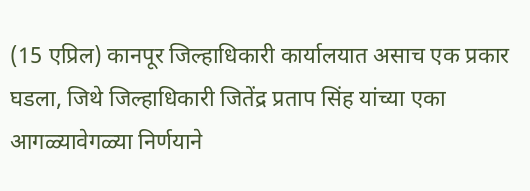(15 एप्रिल) कानपूर जिल्हाधिकारी कार्यालयात असाच एक प्रकार घडला, जिथे जिल्हाधिकारी जितेंद्र प्रताप सिंह यांच्या एका आगळ्यावेगळ्या निर्णयाने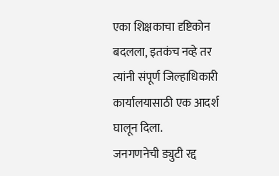एका शिक्षकाचा दृष्टिकोन बदलला, इतकंच नव्हे तर त्यांनी संपूर्ण जिल्हाधिकारी कार्यालयासाठी एक आदर्श घालून दिला.
जनगणनेची ड्युटी रद्द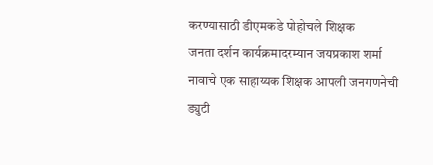करण्यासाठी डीएमकडे पोहोचले शिक्षक
जनता दर्शन कार्यक्रमादरम्यान जयप्रकाश शर्मा नावाचे एक साहाय्यक शिक्षक आपली जनगणनेची ड्युटी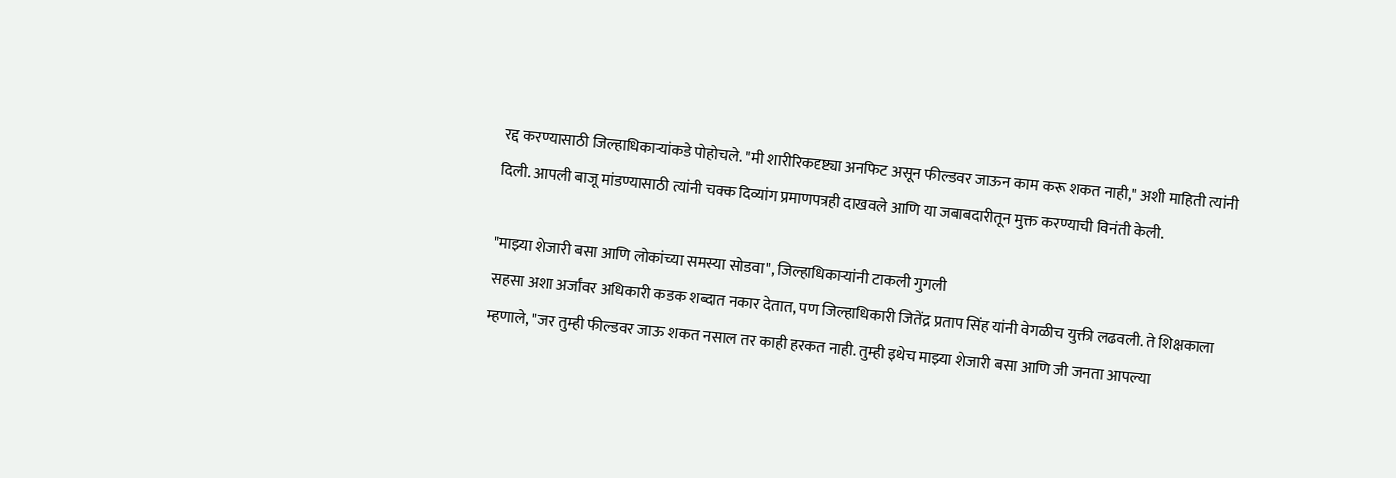रद्द करण्यासाठी जिल्हाधिकाऱ्यांकडे पोहोचले. "मी शारीरिकदृष्ट्या अनफिट असून फील्डवर जाऊन काम करू शकत नाही," अशी माहिती त्यांनी दिली. आपली बाजू मांडण्यासाठी त्यांनी चक्क दिव्यांग प्रमाणपत्रही दाखवले आणि या जबाबदारीतून मुक्त करण्याची विनंती केली.

"माझ्या शेजारी बसा आणि लोकांच्या समस्या सोडवा", जिल्हाधिकाऱ्यांनी टाकली गुगली
सहसा अशा अर्जांवर अधिकारी कडक शब्दात नकार देतात, पण जिल्हाधिकारी जितेंद्र प्रताप सिंह यांनी वेगळीच युक्ती लढवली. ते शिक्षकाला म्हणाले, "जर तुम्ही फील्डवर जाऊ शकत नसाल तर काही हरकत नाही. तुम्ही इथेच माझ्या शेजारी बसा आणि जी जनता आपल्या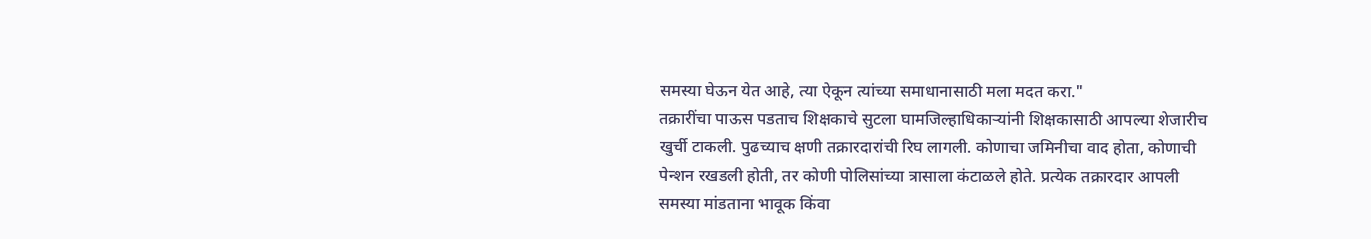समस्या घेऊन येत आहे, त्या ऐकून त्यांच्या समाधानासाठी मला मदत करा."
तक्रारींचा पाऊस पडताच शिक्षकाचे सुटला घामजिल्हाधिकाऱ्यांनी शिक्षकासाठी आपल्या शेजारीच खुर्ची टाकली. पुढच्याच क्षणी तक्रारदारांची रिघ लागली. कोणाचा जमिनीचा वाद होता, कोणाची पेन्शन रखडली होती, तर कोणी पोलिसांच्या त्रासाला कंटाळले होते. प्रत्येक तक्रारदार आपली समस्या मांडताना भावूक किंवा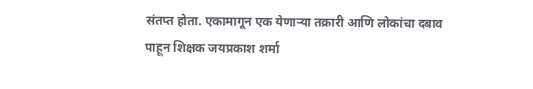संतप्त होता. एकामागून एक येणाऱ्या तक्रारी आणि लोकांचा दबाव पाहून शिक्षक जयप्रकाश शर्मा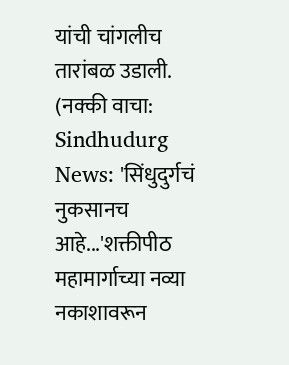यांची चांगलीच तारांबळ उडाली.
(नक्की वाचा: Sindhudurg News: 'सिंधुदुर्गचं नुकसानच आहे...'शक्तीपीठ महामार्गाच्या नव्या नकाशावरून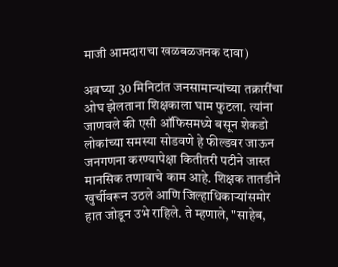माजी आमदाराचा खळबळजनक दावा)

अवघ्या 30 मिनिटांत जनसामान्यांच्या तक्रारींचा ओघ झेलताना शिक्षकाला घाम फुटला. त्यांना जाणवले की एसी ऑफिसमध्ये बसून शेकडो लोकांच्या समस्या सोडवणे हे फील्डवर जाऊन जनगणना करण्यापेक्षा कितीतरी पटीने जास्त मानसिक तणावाचे काम आहे. शिक्षक तातडीने खुर्चीवरून उठले आणि जिल्हाधिकाऱ्यांसमोर हात जोडून उभे राहिले. ते म्हणाले, "साहेब,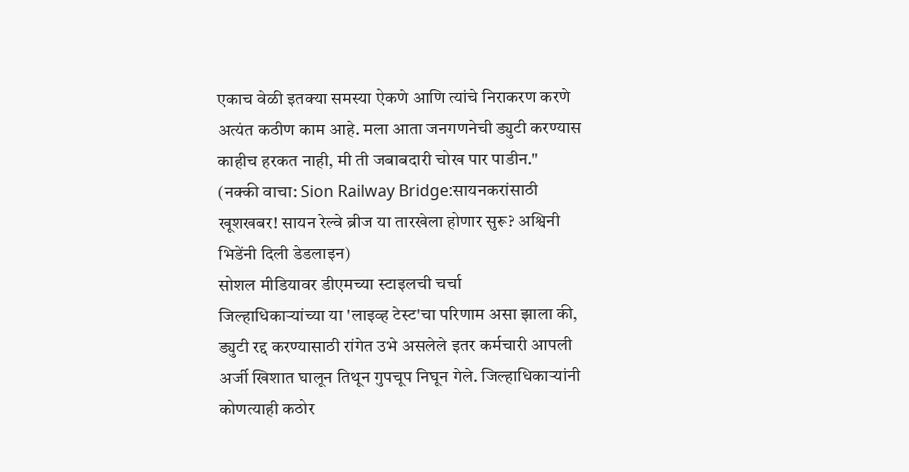एकाच वेळी इतक्या समस्या ऐकणे आणि त्यांचे निराकरण करणे अत्यंत कठीण काम आहे. मला आता जनगणनेची ड्युटी करण्यास काहीच हरकत नाही, मी ती जबाबदारी चोख पार पाडीन."
(नक्की वाचा: Sion Railway Bridge:सायनकरांसाठी खूशखबर! सायन रेल्वे ब्रीज या तारखेला होणार सुरू? अश्विनी भिडेंनी दिली डेडलाइन)
सोशल मीडियावर डीएमच्या स्टाइलची चर्चा
जिल्हाधिकाऱ्यांच्या या 'लाइव्ह टेस्ट'चा परिणाम असा झाला की, ड्युटी रद्द करण्यासाठी रांगेत उभे असलेले इतर कर्मचारी आपली अर्जी खिशात घालून तिथून गुपचूप निघून गेले. जिल्हाधिकाऱ्यांनी कोणत्याही कठोर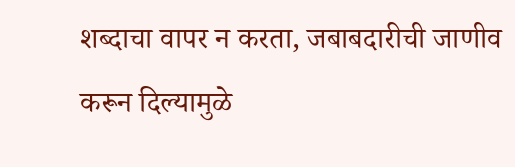शब्दाचा वापर न करता, जबाबदारीची जाणीव करून दिल्यामुळे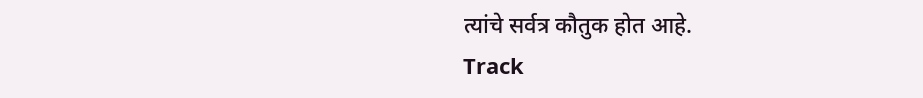त्यांचे सर्वत्र कौतुक होत आहे.
Track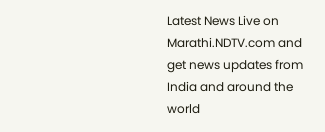Latest News Live on Marathi.NDTV.com and get news updates from India and around the world